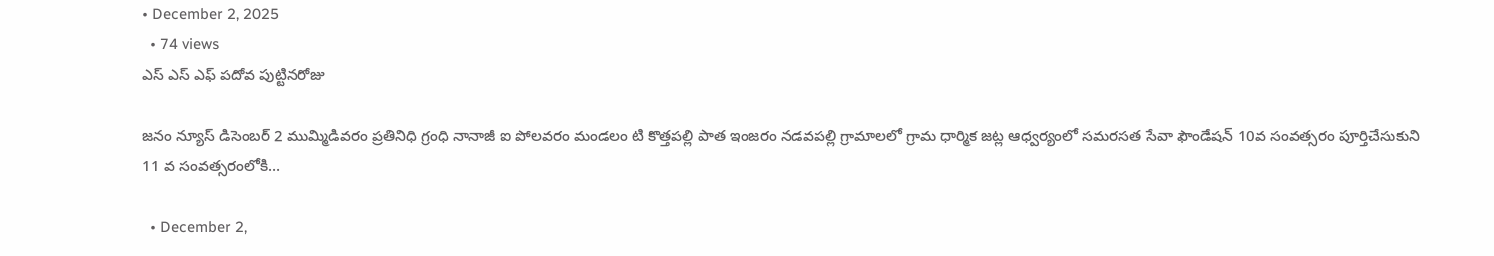• December 2, 2025
  • 74 views
ఎస్ ఎస్ ఎఫ్ పదోవ పుట్టినరోజు

జనం న్యూస్ డిసెంబర్ 2 ముమ్మిడివరం ప్రతినిధి గ్రంధి నానాజీ ఐ పోలవరం మండలం టి కొత్తపల్లి పాత ఇంజరం నడవపల్లి గ్రామాలలో గ్రామ ధార్మిక జట్ల ఆధ్వర్యంలో సమరసత సేవా ఫౌండేషన్ 10వ సంవత్సరం పూర్తిచేసుకుని 11 వ సంవత్సరంలోకి…

  • December 2,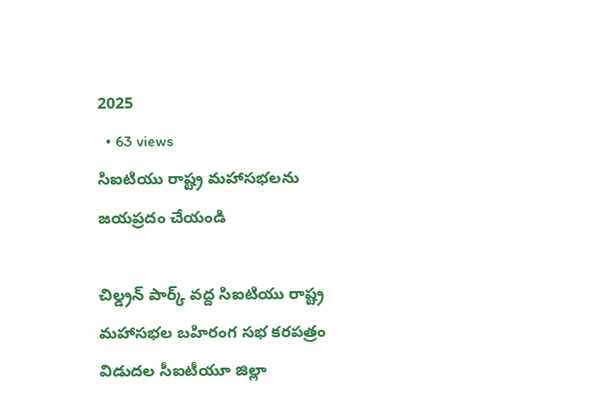2025
  • 63 views
సిఐటియు రాష్ట్ర మహాసభలను జయప్రదం చేయండి

చిల్డ్రన్ పార్క్ వద్ద సిఐటియు రాష్ట్ర మహాసభల బహిరంగ సభ కరపత్రం విడుదల సీఐటీయూ జిల్లా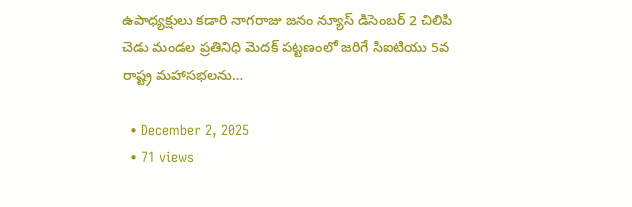ఉపాధ్యక్షులు కడారి నాగరాజు జనం న్యూస్ డిసెంబర్ 2 చిలిపి చెడు మండల ప్రతినిధి మెదక్ పట్టణంలో జరిగే సిఐటియు 5వ రాష్ట్ర మహాసభలను…

  • December 2, 2025
  • 71 views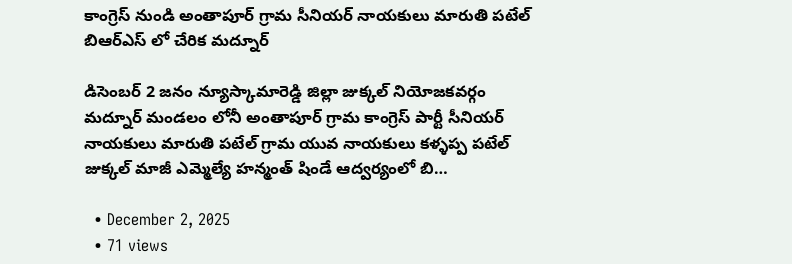కాంగ్రెస్ నుండి అంతాపూర్ గ్రామ సీనియర్ నాయకులు మారుతి పటేల్ బిఆర్ఎస్ లో చేరిక మద్నూర్

డిసెంబర్ 2 జనం న్యూస్కామారెడ్డి జిల్లా జుక్కల్ నియోజకవర్గం మద్నూర్ మండలం లోనీ అంతాపూర్ గ్రామ కాంగ్రెస్ పార్టీ సీనియర్ నాయకులు మారుతి పటేల్ గ్రామ యువ నాయకులు కళ్ళప్ప పటేల్ జుక్కల్ మాజీ ఎమ్మెల్యే హన్మంత్ షిండే ఆద్వర్యంలో బి…

  • December 2, 2025
  • 71 views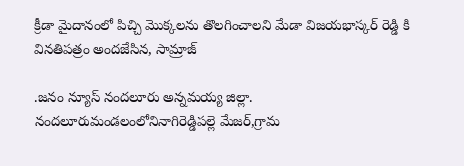క్రీడా మైదానంలో పిచ్చి మొక్కలను తొలగించాలని మేడా విజయభాస్కర్ రెడ్డి కి వినతిపత్రం అందజేసిన, సామ్రాజ్

.జనం న్యూస్ నందలూరు అన్నమయ్య జిల్లా. నందలూరుమండలంలోనినాగిరెడ్డిపల్లె మేజర్,గ్రామ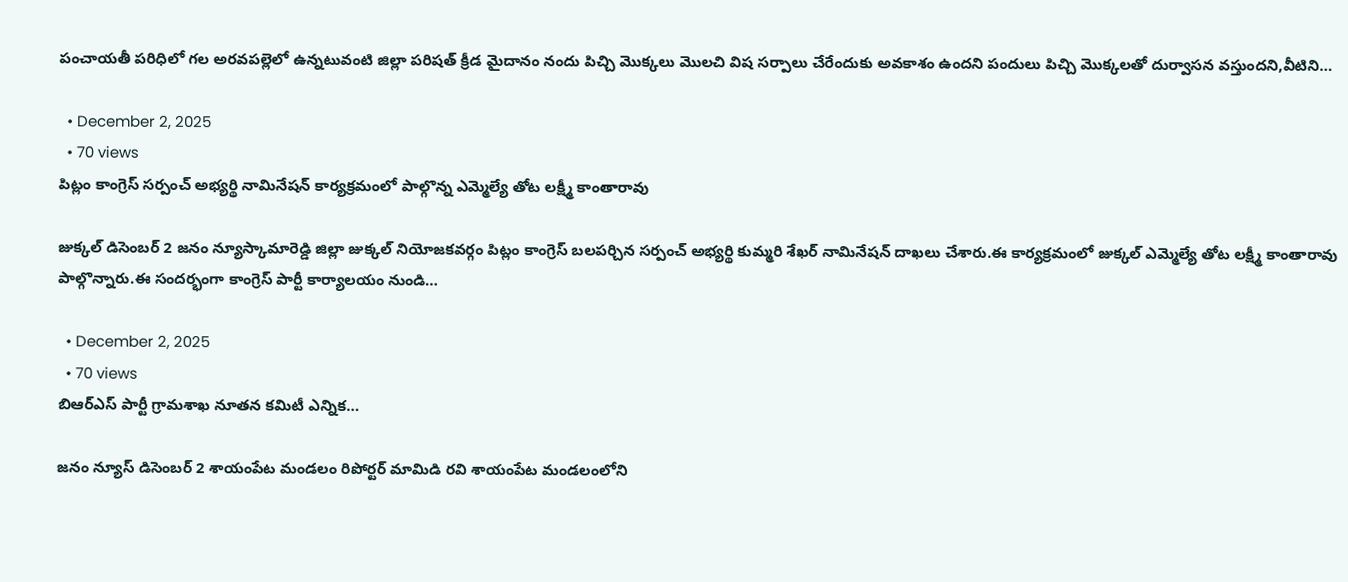పంచాయతీ పరిధిలో గల అరవపల్లెలో ఉన్నటువంటి జిల్లా పరిషత్ క్రీడ మైదానం నందు పిచ్చి మొక్కలు మొలచి విష సర్పాలు చేరేందుకు అవకాశం ఉందని పందులు పిచ్చి మొక్కలతో దుర్వాసన వస్తుందని,వీటిని…

  • December 2, 2025
  • 70 views
పిట్లం కాంగ్రెస్ సర్పంచ్ అభ్యర్థి నామినేషన్ కార్యక్రమంలో పాల్గొన్న ఎమ్మెల్యే తోట లక్ష్మీ కాంతారావు

జుక్కల్ డిసెంబర్ 2 జనం న్యూస్కామారెడ్డి జిల్లా జుక్కల్ నియోజకవర్గం పిట్లం కాంగ్రెస్ బలపర్చిన సర్పంచ్ అభ్యర్థి కుమ్మరి శేఖర్ నామినేషన్ దాఖలు చేశారు.ఈ కార్యక్రమంలో జుక్కల్ ఎమ్మెల్యే తోట లక్ష్మీ కాంతారావు పాల్గొన్నారు.ఈ సందర్భంగా కాంగ్రెస్ పార్టీ కార్యాలయం నుండి…

  • December 2, 2025
  • 70 views
బిఆర్ఎస్ పార్టీ గ్రామశాఖ నూతన కమిటీ ఎన్నిక…

జనం న్యూస్ డిసెంబర్ 2 శాయంపేట మండలం రిపోర్టర్ మామిడి రవి శాయంపేట మండలంలోని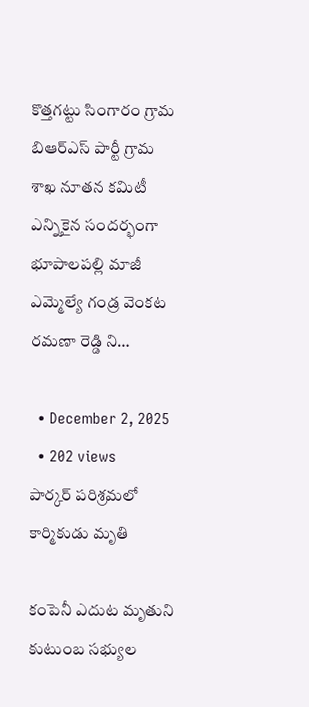కొత్తగట్టు సింగారం గ్రామ బిఆర్ఎస్ పార్టీ గ్రామ శాఖ నూతన కమిటీ ఎన్నికైన సందర్భంగా భూపాలపల్లి మాజీ ఎమ్మెల్యే గండ్ర వెంకట రమణా రెడ్డి ని…

  • December 2, 2025
  • 202 views
పార్కర్ పరిశ్రమలో కార్మికుడు మృతి

కంపెనీ ఎదుట మృతుని కుటుంబ సభ్యుల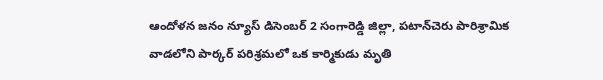ఆందోళన జనం న్యూస్ డిసెంబర్ 2 సంగారెడ్డి జిల్లా, పటాన్‌చెరు పారిశ్రామిక వాడలోని పార్కర్ పరిశ్రమలో ఒక కార్మికుడు మృతి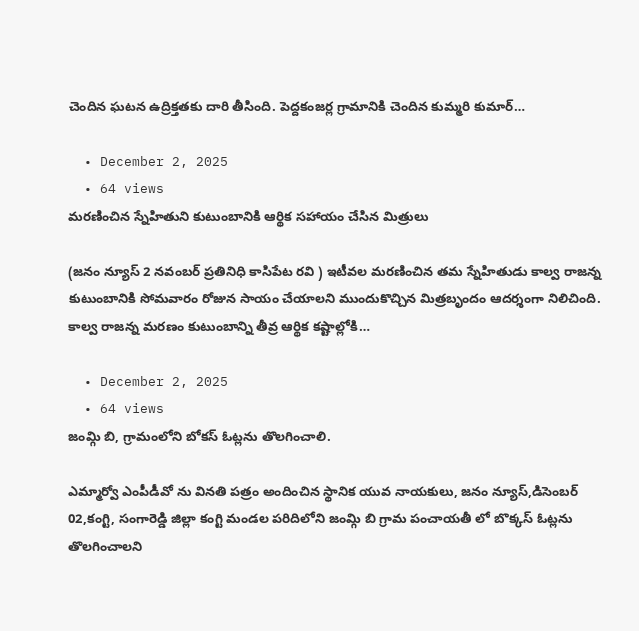చెందిన ఘటన ఉద్రిక్తతకు దారి తీసింది. పెద్దకంజర్ల గ్రామానికి చెందిన కుమ్మరి కుమార్…

  • December 2, 2025
  • 64 views
మరణించిన స్నేహితుని కుటుంబానికి ఆర్థిక సహాయం చేసిన మిత్రులు

(జనం న్యూస్ 2 నవంబర్ ప్రతినిధి కాసిపేట రవి ) ఇటీవల మరణించిన తమ స్నేహితుడు కాల్వ రాజన్న కుటుంబానికి సోమవారం రోజున సాయం చేయాలని ముందుకొచ్చిన మిత్రబృందం ఆదర్శంగా నిలిచింది. కాల్వ రాజన్న మరణం కుటుంబాన్ని తీవ్ర ఆర్థిక కష్టాల్లోకి…

  • December 2, 2025
  • 64 views
జంమ్గి బి, గ్రామంలోని బోకస్ ఓట్లను తొలగించాలి.

ఎమ్మార్వో ఎంపీడీవో ను వినతి పత్రం అందించిన స్థానిక యువ నాయకులు, జనం న్యూస్,డిసెంబర్ 02,కంగ్టి, సంగారెడ్డి జిల్లా కంగ్టి మండల పరిదిలోని జంమ్గి బి గ్రామ పంచాయతీ లో బొక్కస్ ఓట్లను తొలగించాలని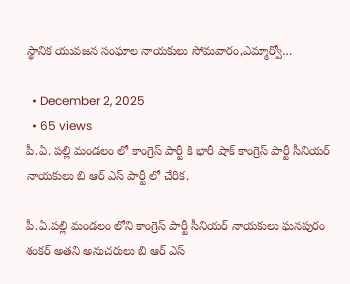స్థానిక యువజన సంఘాల నాయకులు సోమవారం,ఎమ్మార్వో…

  • December 2, 2025
  • 65 views
పీ.ఏ. పల్లి మండలం లో కాంగ్రెస్ పార్టీ కి భారీ షాక్ కాంగ్రెస్ పార్టీ సీనియర్ నాయకులు బి ఆర్ ఎస్ పార్టీ లో చేరిక.

పీ.ఏ.పల్లి మండలం లోని కాంగ్రెస్ పార్టీ సీనియర్ నాయకులు ఘనపురం శంకర్ అతని అనుచరులు బి ఆర్ ఎస్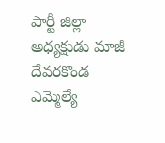పార్టీ జిల్లా అధ్యక్షుడు మాజీ దేవరకొండ ఎమ్మెల్యే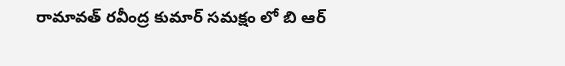రామావత్ రవీంద్ర కుమార్ సమక్షం లో బి ఆర్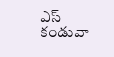ఎస్ కండువా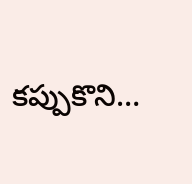కప్పుకొని…